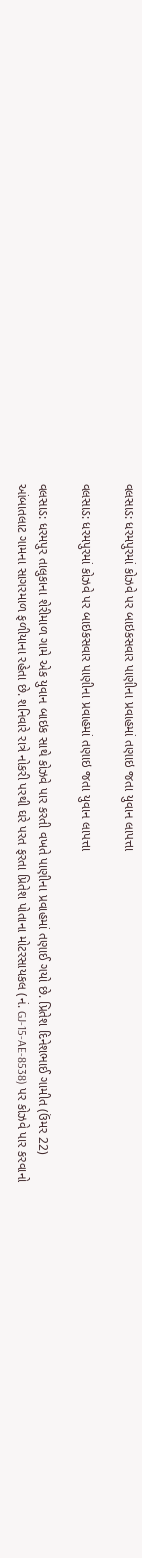વલસાડ: ધરમપુરમાં કોઝવે પર બાઇકસવાર પાણીના પ્રવાહમાં તણાઇ જતા યુવાન લાપત્તા

વલસાડ: ધરમપુરમાં કોઝવે પર બાઇકસવાર પાણીના પ્રવાહમાં તણાઇ જતા યુવાન લાપત્તા

વલસાડ: ધરમપુર તાલુકાના શેરીમાળ ગામે એક યુવાન બાઇક સાથે કોઝવે પાર કરતી વખતે પાણીના પ્રવાહમાં તણાઈ ગયો છે. પ્રિતેશ દિનેશભાઈ ગામીત (ઉંમર 22) આંબાતલાટ ગામના સાગરમાળ ફળીયાના રહેતા છે. શનિવારે રાત્રે નોકરી પરથી ઘરે પરત ફરતા પ્રિતેશ પોતાના મોટરસાયકલ (નં. GJ-15-AE-8538) પર કોઝવે પાર કરવાનો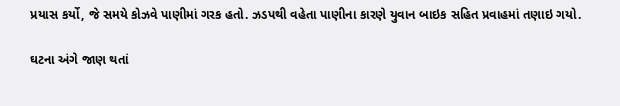પ્રયાસ કર્યો, જે સમયે કોઝવે પાણીમાં ગરક હતો. ઝડપથી વહેતા પાણીના કારણે યુવાન બાઇક સહિત પ્રવાહમાં તણાઇ ગયો.

ઘટના અંગે જાણ થતાં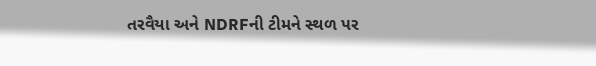તરવૈયા અને NDRFની ટીમને સ્થળ પર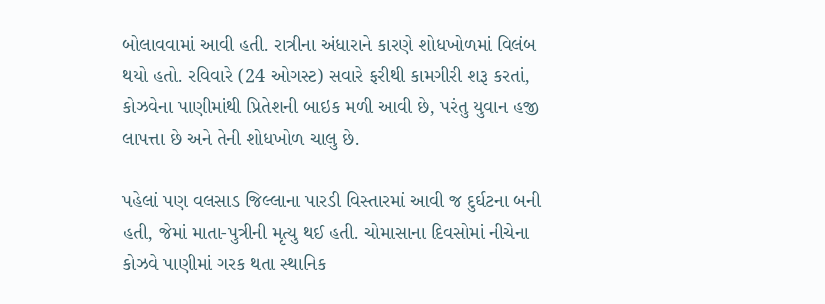બોલાવવામાં આવી હતી. રાત્રીના અંધારાને કારણે શોધખોળમાં વિલંબ થયો હતો. રવિવારે (24 ઓગસ્ટ) સવારે ફરીથી કામગીરી શરૂ કરતાં, કોઝવેના પાણીમાંથી પ્રિતેશની બાઇક મળી આવી છે, પરંતુ યુવાન હજી લાપત્તા છે અને તેની શોધખોળ ચાલુ છે.

પહેલાં પણ વલસાડ જિલ્લાના પારડી વિસ્તારમાં આવી જ દુર્ઘટના બની હતી, જેમાં માતા-પુત્રીની મૃત્યુ થઈ હતી. ચોમાસાના દિવસોમાં નીચેના કોઝવે પાણીમાં ગરક થતા સ્થાનિક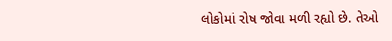લોકોમાં રોષ જોવા મળી રહ્યો છે. તેઓ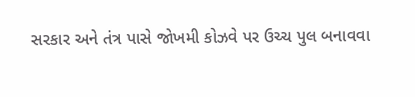સરકાર અને તંત્ર પાસે જોખમી કોઝવે પર ઉચ્ચ પુલ બનાવવા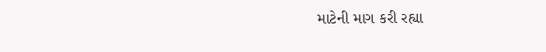માટેની માગ કરી રહ્યા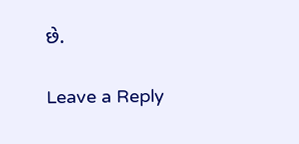છે.

Leave a Reply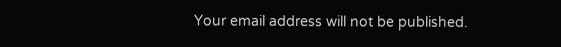Your email address will not be published.